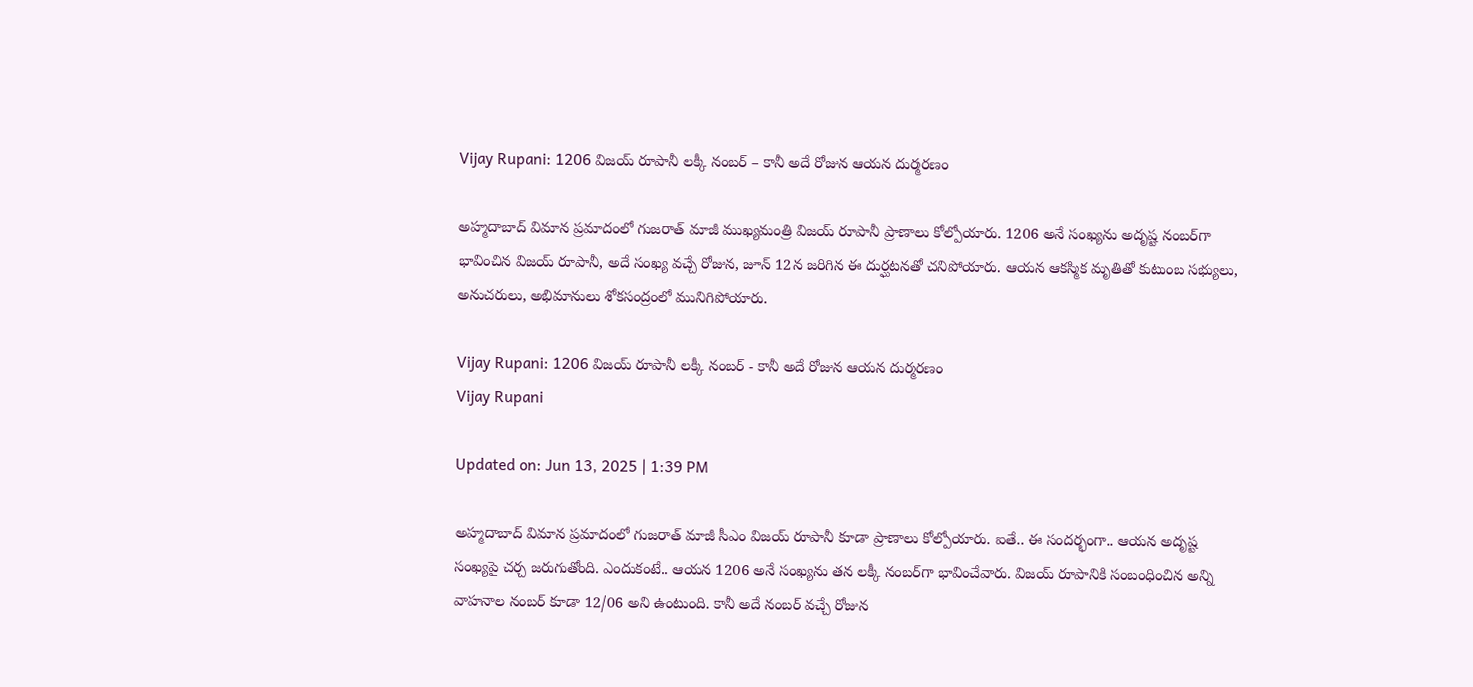Vijay Rupani: 1206 విజయ్ రూపానీ లక్కీ నంబర్ – కానీ అదే రోజున ఆయన దుర్మరణం

అహ్మదాబాద్ విమాన ప్రమాదంలో గుజరాత్ మాజీ ముఖ్యమంత్రి విజయ్ రూపానీ ప్రాణాలు కోల్పోయారు. 1206 అనే సంఖ్యను అదృష్ట నంబర్‌గా భావించిన విజయ్ రూపానీ, అదే సంఖ్య వచ్చే రోజున, జూన్ 12న జరిగిన ఈ దుర్ఘటనతో చనిపోయారు. ఆయన ఆకస్మిక మృతితో కుటుంబ సభ్యులు, అనుచరులు, అభిమానులు శోకసంద్రంలో మునిగిపోయారు.

Vijay Rupani: 1206 విజయ్ రూపానీ లక్కీ నంబర్ - కానీ అదే రోజున ఆయన దుర్మరణం
Vijay Rupani

Updated on: Jun 13, 2025 | 1:39 PM

అహ్మదాబాద్‌ విమాన ప్రమాదంలో గుజరాత్ మాజీ సీఎం విజయ్ రూపానీ కూడా ప్రాణాలు కోల్పోయారు. ఐతే.. ఈ సందర్భంగా.. ఆయన అదృష్ట సంఖ్యపై చర్చ జరుగుతోంది. ఎందుకంటే.. ఆయన 1206 అనే సంఖ్యను తన లక్కీ నంబర్‌గా భావించేవారు. విజ‌య్ రూపానికి సంబంధించిన అన్ని వాహ‌నాల నంబ‌ర్ కూడా 12/06 అని ఉంటుంది. కానీ అదే నంబర్ వచ్చే రోజున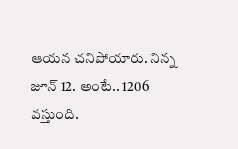ఆయన చనిపోయారు. నిన్న జూన్ 12. అంటే.. 1206 వస్తుంది.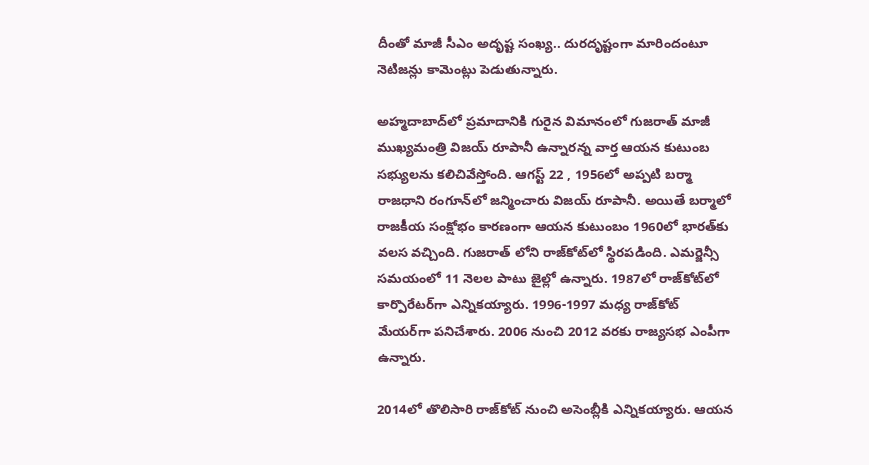దీంతో మాజీ సీఎం అదృష్ట సంఖ్య.. దుర‌దృష్టంగా మారిందంటూ నెటిజ‌న్లు కామెంట్లు పెడుతున్నారు.

అహ్మదాబాద్‌లో ప్రమాదానికి గురైన విమానంలో గుజరాత్‌ మాజీ ముఖ్యమంత్రి విజయ్‌ రూపానీ ఉన్నారన్న వార్త ఆయన కుటుంబ సభ్యులను కలిచివేస్తోంది. ఆగస్ట్‌ 22 , 1956లో అప్పటి బర్మా రాజధాని రంగూన్‌లో జన్మించారు విజయ్‌ రూపానీ. అయితే బర్మాలో రాజకీయ సంక్షోభం కారణంగా ఆయన కుటుంబం 1960లో భారత్‌కు వలస వచ్చింది. గుజరాత్‌ లోని రాజ్‌కోట్‌లో స్థిరపడింది. ఎమర్జెన్సీ సమయంలో 11 నెలల పాటు జైల్లో ఉన్నారు. 1987లో రాజ్‌కోట్‌లో కార్పొరేటర్‌గా ఎన్నికయ్యారు. 1996-1997 మధ్య రాజ్‌కోట్‌ మేయర్‌గా పనిచేశారు. 2006 నుంచి 2012 వరకు రాజ్యసభ ఎంపీగా ఉన్నారు.

2014లో తొలిసారి రాజ్‌కోట్‌ నుంచి అసెంబ్లీకి ఎన్నికయ్యారు. ఆయన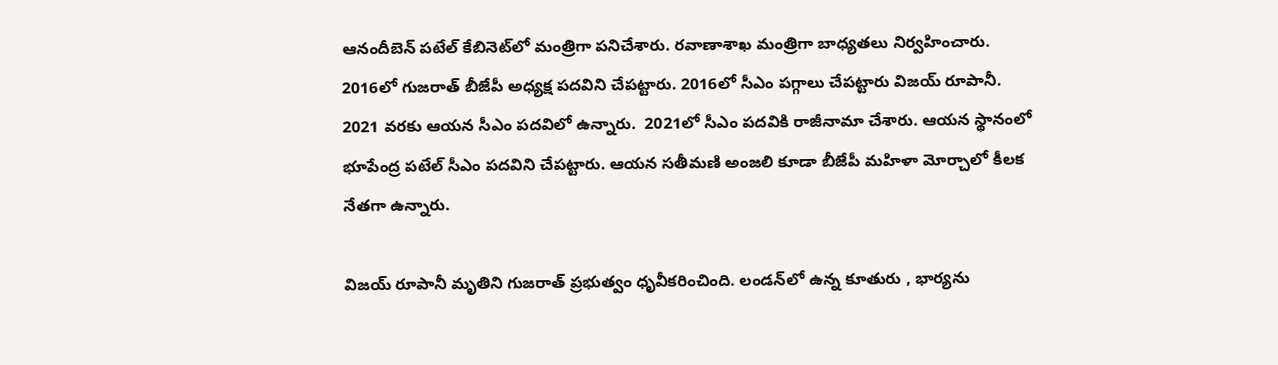ఆనందీబెన్‌ పటేల్‌ కేబినెట్‌లో మంత్రిగా పనిచేశారు. రవాణాశాఖ మంత్రిగా బాధ్యతలు నిర్వహించారు. 2016లో గుజరాత్‌ బీజేపీ అధ్యక్ష పదవిని చేపట్టారు. 2016లో సీఎం పగ్గాలు చేపట్టారు విజయ్‌ రూపానీ. 2021 వరకు ఆయన సీఎం పదవిలో ఉన్నారు.  2021లో సీఎం పదవికి రాజీనామా చేశారు. ఆయన స్థానంలో భూపేంద్ర పటేల్‌ సీఎం పదవిని చేపట్టారు. ఆయన సతీమణి అంజలి కూడా బీజేపీ మహిళా మోర్చాలో కీలక నేతగా ఉన్నారు.

విజయ్‌ రూపానీ మృతిని గుజరాత్ ప్రభుత్వం ధృవీకరించింది. లండన్‌లో ఉన్న కూతురు , భార్యను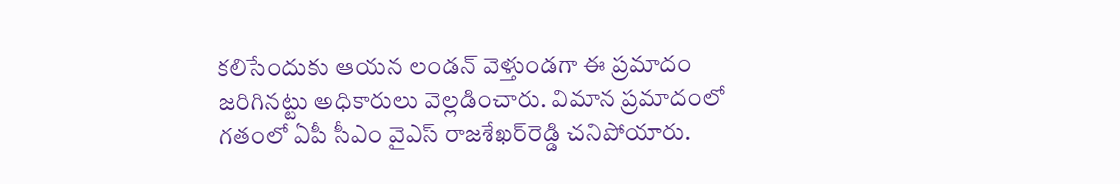కలిసేందుకు ఆయన లండన్‌ వెళ్తుండగా ఈ ప్రమాదం జరిగినట్టు అధికారులు వెల్లడించారు. విమాన ప్రమాదంలో గతంలో ఏపీ సీఎం వైఎస్‌ రాజశేఖర్‌రెడ్డి చనిపోయారు.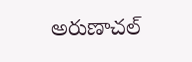అరుణాచల్‌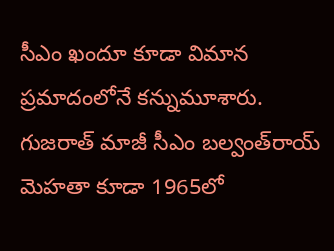సీఎం ఖందూ కూడా విమాన ప్రమాదంలోనే కన్నుమూశారు. గుజరాత్‌ మాజీ సీఎం బల్వంత్‌రాయ్‌ మెహతా కూడా 1965లో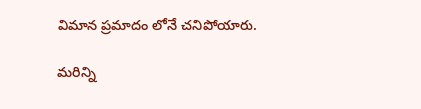విమాన ప్రమాదం లోనే చనిపోయారు.

మరిన్ని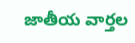జాతీయ వార్తల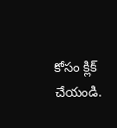కోసం క్లిక్‌ చేయండి.